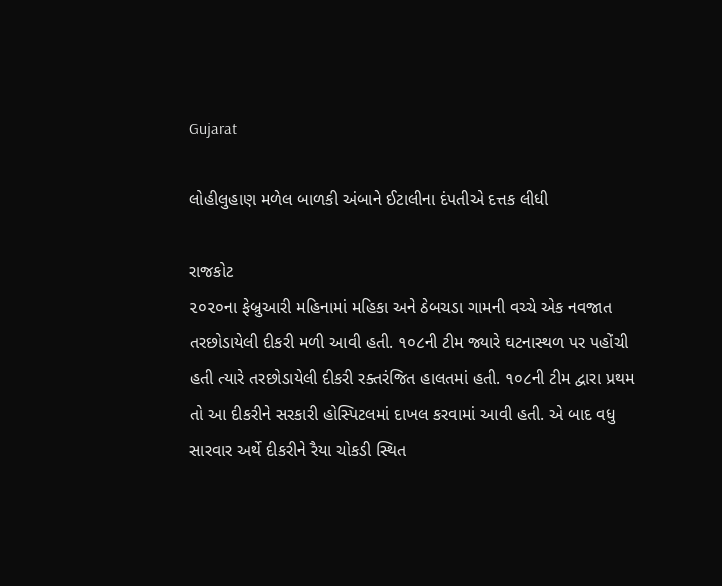Gujarat

લોહીલુહાણ મળેલ બાળકી અંબાને ઈટાલીના દંપતીએ દત્તક લીધી

રાજકોટ
૨૦૨૦ના ફેબ્રુઆરી મહિનામાં મહિકા અને ઠેબચડા ગામની વચ્ચે એક નવજાત તરછોડાયેલી દીકરી મળી આવી હતી. ૧૦૮ની ટીમ જ્યારે ઘટનાસ્થળ પર પહોંચી હતી ત્યારે તરછોડાયેલી દીકરી રક્તરંજિત હાલતમાં હતી. ૧૦૮ની ટીમ દ્વારા પ્રથમ તો આ દીકરીને સરકારી હોસ્પિટલમાં દાખલ કરવામાં આવી હતી. એ બાદ વધુ સારવાર અર્થે દીકરીને રૈયા ચોકડી સ્થિત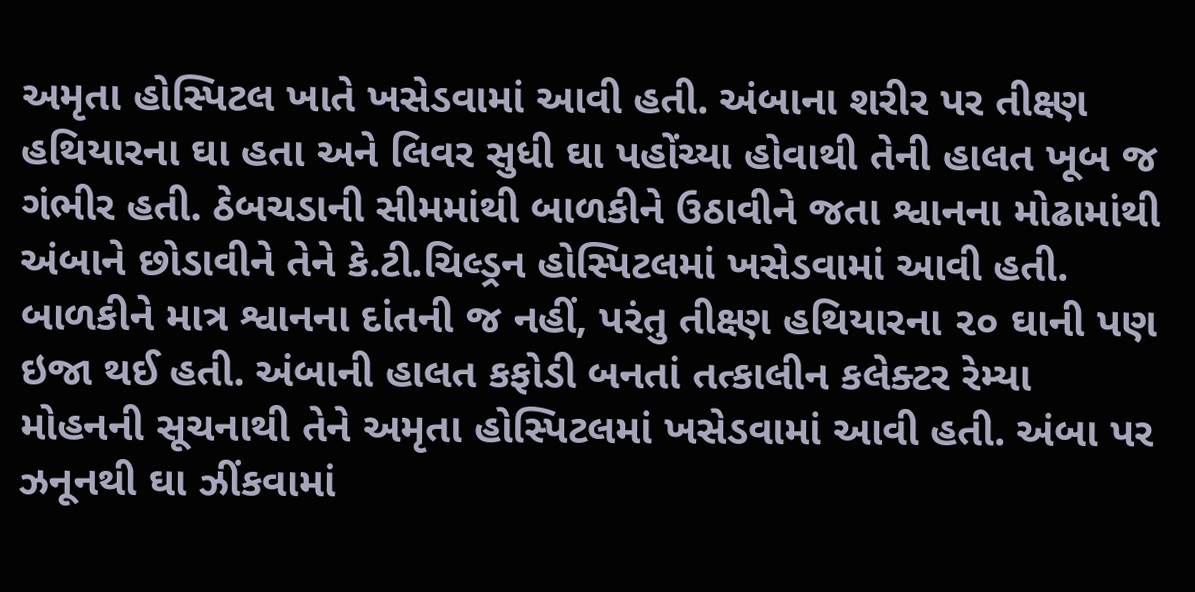અમૃતા હોસ્પિટલ ખાતે ખસેડવામાં આવી હતી. અંબાના શરીર પર તીક્ષ્ણ હથિયારના ઘા હતા અને લિવર સુધી ઘા પહોંચ્યા હોવાથી તેની હાલત ખૂબ જ ગંભીર હતી. ઠેબચડાની સીમમાંથી બાળકીને ઉઠાવીને જતા શ્વાનના મોઢામાંથી અંબાને છોડાવીને તેને કે.ટી.ચિલ્ડ્રન હોસ્પિટલમાં ખસેડવામાં આવી હતી. બાળકીને માત્ર શ્વાનના દાંતની જ નહીં, પરંતુ તીક્ષ્ણ હથિયારના ૨૦ ઘાની પણ ઇજા થઈ હતી. અંબાની હાલત કફોડી બનતાં તત્કાલીન કલેક્ટર રેમ્યા મોહનની સૂચનાથી તેને અમૃતા હોસ્પિટલમાં ખસેડવામાં આવી હતી. અંબા પર ઝનૂનથી ઘા ઝીંકવામાં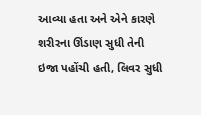આવ્યા હતા અને એને કારણે શરીરના ઊંડાણ સુધી તેની ઇજા પહોંચી હતી, લિવર સુધી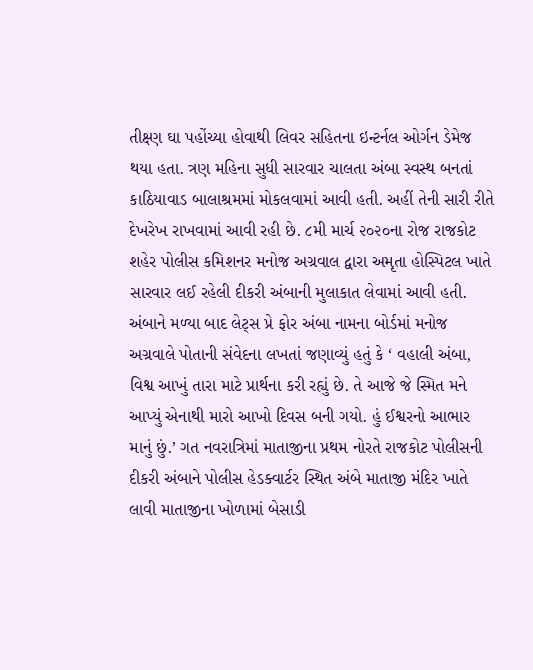તીક્ષ્ણ ઘા પહોંચ્યા હોવાથી લિવર સહિતના ઇન્ટર્નલ ઓર્ગન ડેમેજ થયા હતા. ત્રણ મહિના સુધી સારવાર ચાલતા અંબા સ્વસ્થ બનતાં કાઠિયાવાડ બાલાશ્રમમાં મોકલવામાં આવી હતી. અહીં તેની સારી રીતે દેખરેખ રાખવામાં આવી રહી છે. ૮મી માર્ચ ૨૦૨૦ના રોજ રાજકોટ શહેર પોલીસ કમિશનર મનોજ અગ્રવાલ દ્વારા અમૃતા હોસ્પિટલ ખાતે સારવાર લઈ રહેલી દીકરી અંબાની મુલાકાત લેવામાં આવી હતી. અંબાને મળ્યા બાદ લેટ્‌સ પ્રે ફોર અંબા નામના બોર્ડમાં મનોજ અગ્રવાલે પોતાની સંવેદના લખતાં જણાવ્યું હતું કે ‘ વહાલી અંબા, વિશ્વ આખું તારા માટે પ્રાર્થના કરી રહ્યું છે. તે આજે જે સ્મિત મને આપ્યું એનાથી મારો આખો દિવસ બની ગયો. હું ઈશ્વરનો આભાર માનું છું.’ ગત નવરાત્રિમાં માતાજીના પ્રથમ નોરતે રાજકોટ પોલીસની દીકરી અંબાને પોલીસ હેડક્વાર્ટર સ્થિત અંબે માતાજી મંદિર ખાતે લાવી માતાજીના ખોળામાં બેસાડી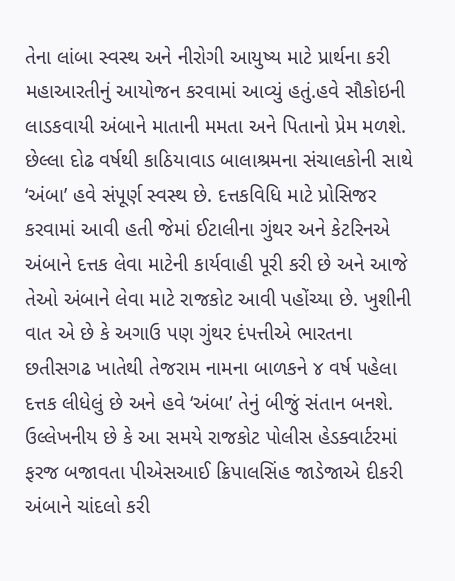તેના લાંબા સ્વસ્થ અને નીરોગી આયુષ્ય માટે પ્રાર્થના કરી મહાઆરતીનું આયોજન કરવામાં આવ્યું હતું.હવે સૌકોઇની લાડકવાયી અંબાને માતાની મમતા અને પિતાનો પ્રેમ મળશે. છેલ્લા દોઢ વર્ષથી કાઠિયાવાડ બાલાશ્રમના સંચાલકોની સાથે ‘અંબા’ હવે સંપૂર્ણ સ્વસ્થ છે. દત્તકવિધિ માટે પ્રોસિજર કરવામાં આવી હતી જેમાં ઈટાલીના ગુંથર અને કેટરિનએ અંબાને દત્તક લેવા માટેની કાર્યવાહી પૂરી કરી છે અને આજે તેઓ અંબાને લેવા માટે રાજકોટ આવી પહોંચ્યા છે. ખુશીની વાત એ છે કે અગાઉ પણ ગુંથર દંપત્તીએ ભારતના છતીસગઢ ખાતેથી તેજરામ નામના બાળકને ૪ વર્ષ પહેલા દત્તક લીધેલું છે અને હવે ‘અંબા’ તેનું બીજું સંતાન બનશે. ઉલ્લેખનીય છે કે આ સમયે રાજકોટ પોલીસ હેડક્વાર્ટરમાં ફરજ બજાવતા પીએસઆઈ ક્રિપાલસિંહ જાડેજાએ દીકરી અંબાને ચાંદલો કરી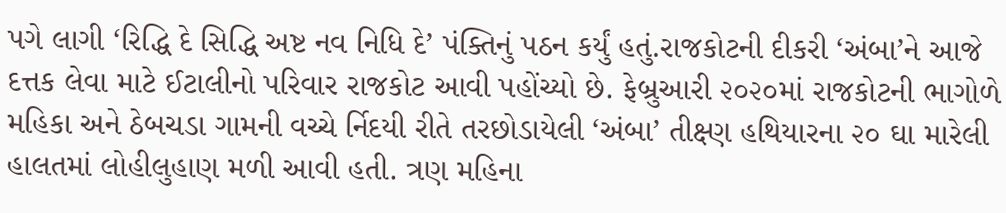પગે લાગી ‘રિદ્ધિ દે સિદ્ધિ અષ્ટ નવ નિધિ દે’ પંક્તિનું પઠન કર્યું હતું.રાજકોટની દીકરી ‘અંબા’ને આજે દત્તક લેવા માટે ઈટાલીનો પરિવાર રાજકોટ આવી પહોંચ્યો છે. ફેબ્રુઆરી ૨૦૨૦માં રાજકોટની ભાગોળે મહિકા અને ઠેબચડા ગામની વચ્ચે ર્નિદયી રીતે તરછોડાયેલી ‘અંબા’ તીક્ષ્ણ હથિયારના ૨૦ ઘા મારેલી હાલતમાં લોહીલુહાણ મળી આવી હતી. ત્રણ મહિના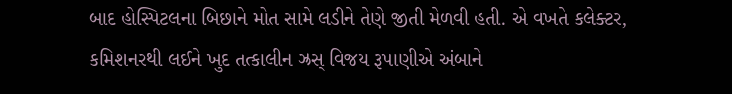બાદ હોસ્પિટલના બિછાને મોત સામે લડીને તેણે જીતી મેળવી હતી. એ વખતે કલેક્ટર, કમિશનરથી લઈને ખુદ તત્કાલીન ઝ્રસ્ વિજય રૂપાણીએ અંબાને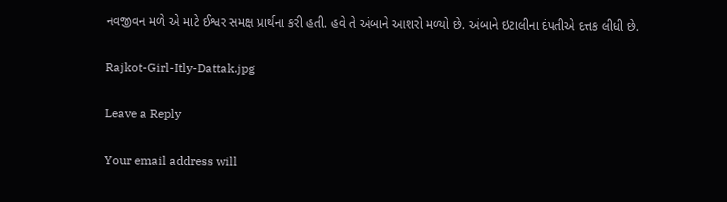નવજીવન મળે એ માટે ઈશ્વર સમક્ષ પ્રાર્થના કરી હતી. હવે તે અંબાને આશરો મળ્યો છે. અંબાને ઇટાલીના દંપતીએ દત્તક લીધી છે.

Rajkot-Girl-Itly-Dattak.jpg

Leave a Reply

Your email address will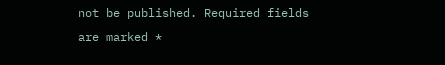not be published. Required fields are marked *